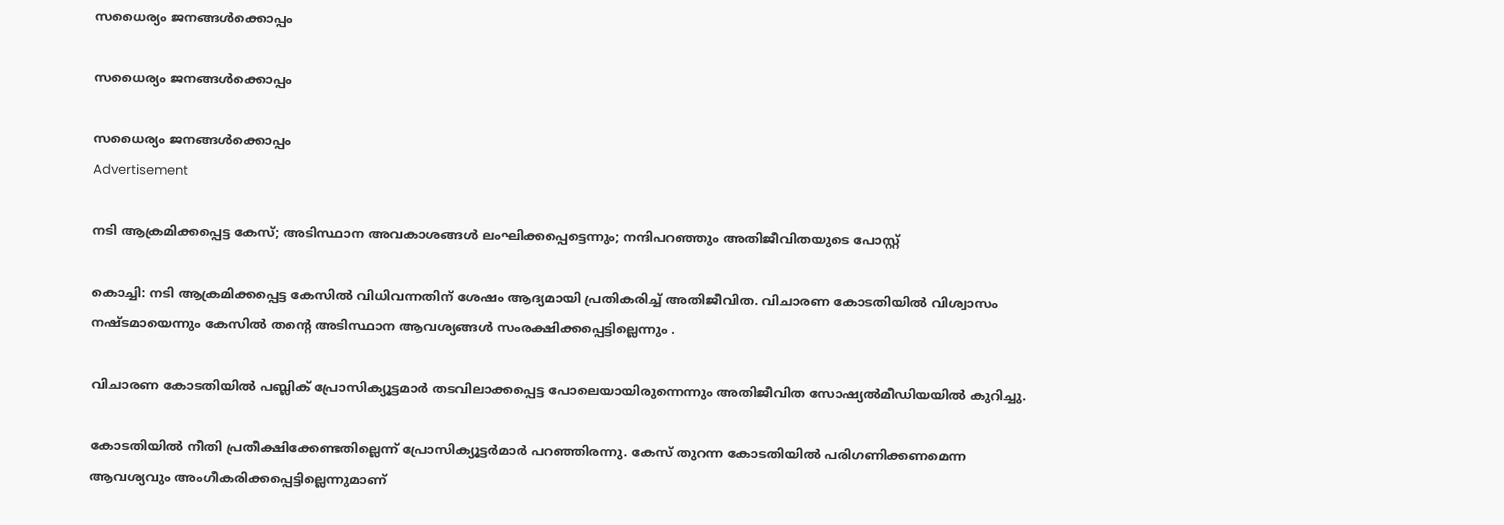സധൈര്യം ജനങ്ങൾക്കൊപ്പം

സധൈര്യം ജനങ്ങൾക്കൊപ്പം

സധൈര്യം ജനങ്ങൾക്കൊപ്പം
Advertisement

നടി ആക്രമിക്കപ്പെട്ട കേസ്; അടിസ്ഥാന അവകാശങ്ങള്‍ ലംഘിക്കപ്പെട്ടെന്നും; നന്ദിപറഞ്ഞും അതിജീവിതയുടെ പോസ്റ്റ്

കൊച്ചി: നടി ആക്രമിക്കപ്പെട്ട കേസില്‍ വിധിവന്നതിന് ശേഷം ആദ്യമായി പ്രതികരിച്ച് അതിജീവിത. വിചാരണ കോടതിയില്‍ വിശ്വാസം നഷ്ടമായെന്നും കേസില്‍ തന്റെ അടിസ്ഥാന ആവശ്യങ്ങള്‍ സംരക്ഷിക്കപ്പെട്ടില്ലെന്നും .

വിചാരണ കോടതിയില്‍ പബ്ലിക് പ്രോസിക്യൂട്ടമാര്‍ തടവിലാക്കപ്പെട്ട പോലെയായിരുന്നെന്നും അതിജീവിത സോഷ്യല്‍മീഡിയയില്‍ കുറിച്ചു.

കോടതിയില്‍ നീതി പ്രതീക്ഷിക്കേണ്ടതില്ലെന്ന് പ്രോസിക്യൂട്ടര്‍മാര്‍ പറഞ്ഞിരന്നു. കേസ് തുറന്ന കോടതിയില്‍ പരിഗണിക്കണമെന്ന ആവശ്യവും അംഗീകരിക്കപ്പെട്ടില്ലെന്നുമാണ്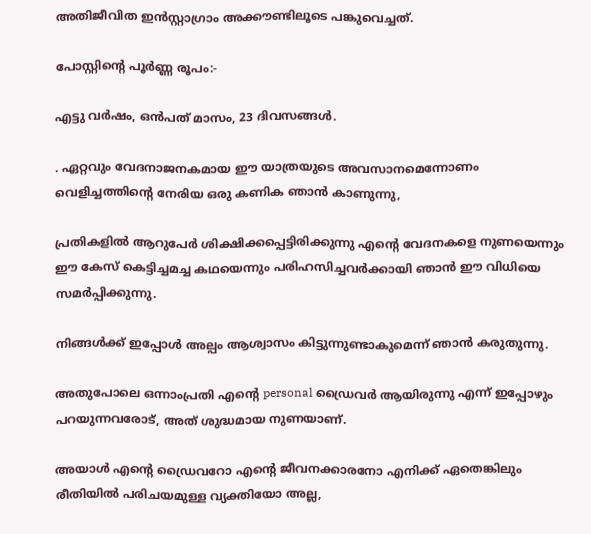അതിജീവിത ഇന്‍സ്റ്റാഗ്രാം അക്കൗണ്ടിലൂടെ പങ്കുവെച്ചത്.

പോസ്റ്റിന്റെ പൂര്‍ണ്ണ രൂപം:-

എട്ടു വര്‍ഷം, ഒന്‍പത് മാസം, 23 ദിവസങ്ങള്‍.

. ഏറ്റവും വേദനാജനകമായ ഈ യാത്രയുടെ അവസാനമെന്നോണം വെളിച്ചത്തിന്റെ നേരിയ ഒരു കണിക ഞാന്‍ കാണുന്നു,

പ്രതികളില്‍ ആറുപേര്‍ ശിക്ഷിക്കപ്പെട്ടിരിക്കുന്നു എന്റെ വേദനകളെ നുണയെന്നും ഈ കേസ് കെട്ടിച്ചമച്ച കഥയെന്നും പരിഹസിച്ചവര്‍ക്കായി ഞാന്‍ ഈ വിധിയെ സമര്‍പ്പിക്കുന്നു.

നിങ്ങള്‍ക്ക് ഇപ്പോള്‍ അല്പം ആശ്വാസം കിട്ടുന്നുണ്ടാകുമെന്ന് ഞാന്‍ കരുതുന്നു.

അതുപോലെ ഒന്നാംപ്രതി എന്റെ personal ഡ്രൈവര്‍ ആയിരുന്നു എന്ന് ഇപ്പോഴും പറയുന്നവരോട്, അത് ശുദ്ധമായ നുണയാണ്.

അയാള്‍ എന്റെ ഡ്രൈവറോ എന്റെ ജീവനക്കാരനോ എനിക്ക് ഏതെങ്കിലും രീതിയില്‍ പരിചയമുള്ള വ്യക്തിയോ അല്ല,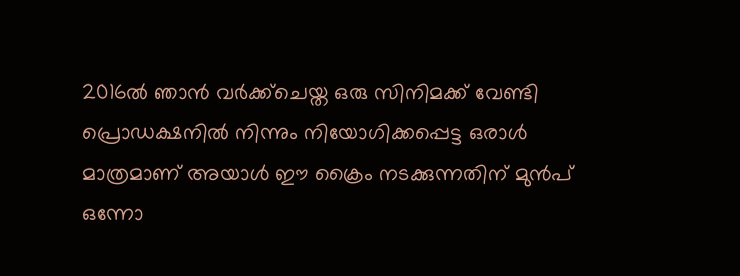2016ല്‍ ഞാന്‍ വര്‍ക്ക്ചെയ്ത ഒരു സിനിമക്ക് വേണ്ടി പ്രൊഡക്ഷനില്‍ നിന്നും നിയോഗിക്കപ്പെട്ട ഒരാള്‍ മാത്രമാണ് അയാള്‍ ഈ ക്രൈം നടക്കുന്നതിന് മുന്‍പ് ഒന്നോ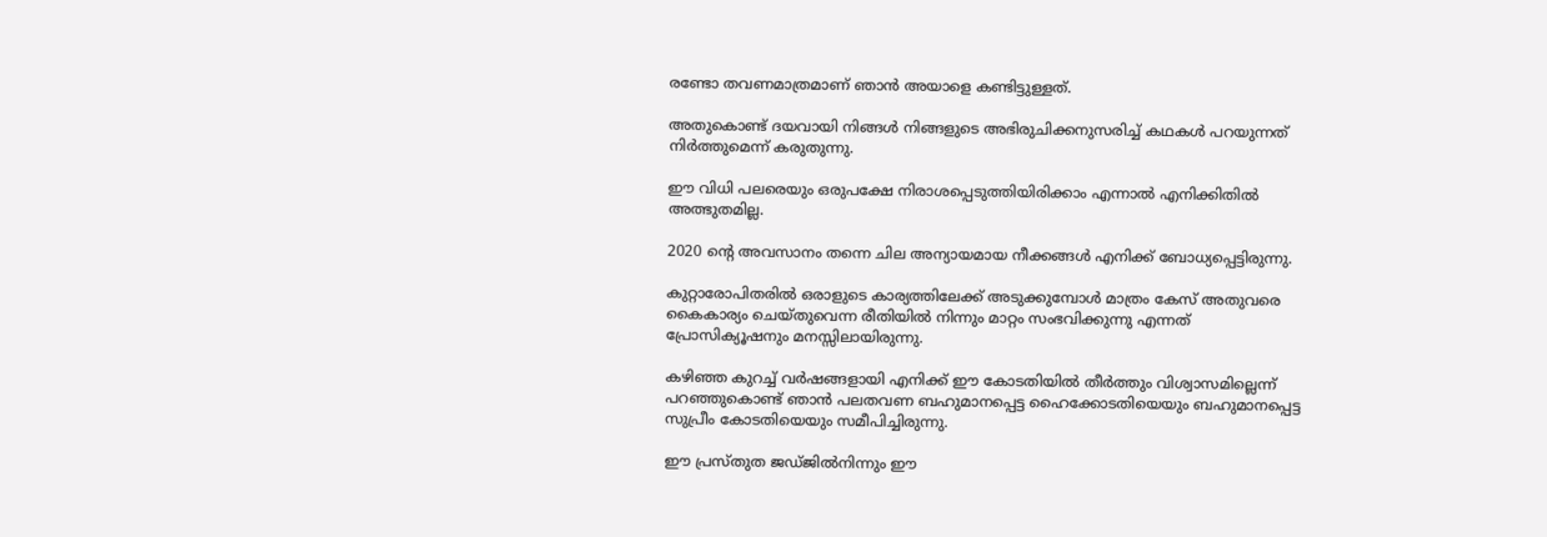രണ്ടോ തവണമാത്രമാണ് ഞാന്‍ അയാളെ കണ്ടിട്ടുള്ളത്.

അതുകൊണ്ട് ദയവായി നിങ്ങള്‍ നിങ്ങളുടെ അഭിരുചിക്കനുസരിച്ച് കഥകള്‍ പറയുന്നത് നിര്‍ത്തുമെന്ന് കരുതുന്നു.

ഈ വിധി പലരെയും ഒരുപക്ഷേ നിരാശപ്പെടുത്തിയിരിക്കാം എന്നാല്‍ എനിക്കിതില്‍ അത്ഭുതമില്ല.

2020 ന്റെ അവസാനം തന്നെ ചില അന്യായമായ നീക്കങ്ങള്‍ എനിക്ക് ബോധ്യപ്പെട്ടിരുന്നു.

കുറ്റാരോപിതരില്‍ ഒരാളുടെ കാര്യത്തിലേക്ക് അടുക്കുമ്പോള്‍ മാത്രം കേസ് അതുവരെ കൈകാര്യം ചെയ്തുവെന്ന രീതിയില്‍ നിന്നും മാറ്റം സംഭവിക്കുന്നു എന്നത് പ്രോസിക്യൂഷനും മനസ്സിലായിരുന്നു.

കഴിഞ്ഞ കുറച്ച് വര്‍ഷങ്ങളായി എനിക്ക് ഈ കോടതിയില്‍ തീര്‍ത്തും വിശ്വാസമില്ലെന്ന് പറഞ്ഞുകൊണ്ട് ഞാന്‍ പലതവണ ബഹുമാനപ്പെട്ട ഹൈക്കോടതിയെയും ബഹുമാനപ്പെട്ട സുപ്രീം കോടതിയെയും സമീപിച്ചിരുന്നു.

ഈ പ്രസ്തുത ജഡ്ജില്‍നിന്നും ഈ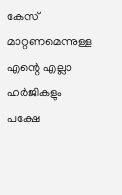കേസ് മാറ്റണമെന്നുള്ള എന്റെ എല്ലാ ഹര്‍ജികളും പക്ഷേ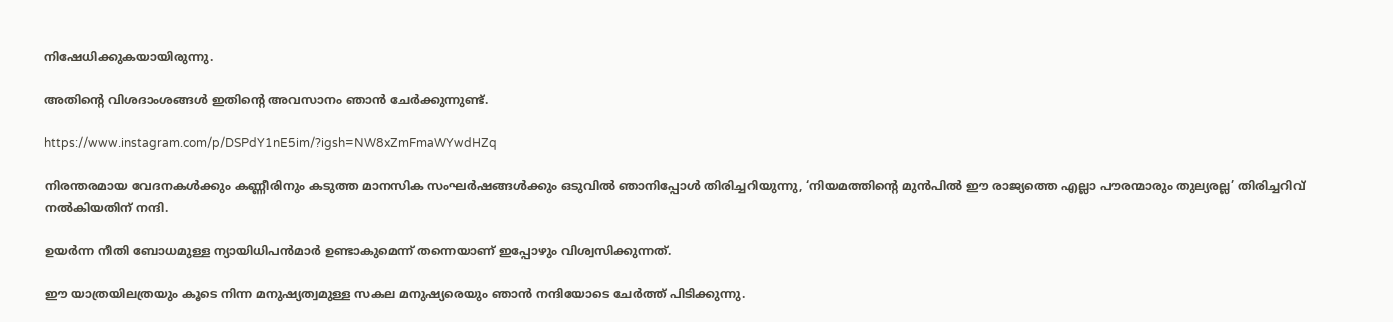നിഷേധിക്കുകയായിരുന്നു.

അതിന്റെ വിശദാംശങ്ങള്‍ ഇതിന്റെ അവസാനം ഞാന്‍ ചേര്‍ക്കുന്നുണ്ട്.

https://www.instagram.com/p/DSPdY1nE5im/?igsh=NW8xZmFmaWYwdHZq

നിരന്തരമായ വേദനകള്‍ക്കും കണ്ണീരിനും കടുത്ത മാനസിക സംഘര്‍ഷങ്ങള്‍ക്കും ഒടുവില്‍ ഞാനിപ്പോള്‍ തിരിച്ചറിയുന്നു, ‘നിയമത്തിന്റെ മുന്‍പില്‍ ഈ രാജ്യത്തെ എല്ലാ പൗരന്മാരും തുല്യരല്ല’ തിരിച്ചറിവ് നല്‍കിയതിന് നന്ദി.

ഉയര്‍ന്ന നീതി ബോധമുള്ള ന്യായിധിപന്‍മാര്‍ ഉണ്ടാകുമെന്ന് തന്നെയാണ് ഇപ്പോഴും വിശ്വസിക്കുന്നത്.

ഈ യാത്രയിലത്രയും കൂടെ നിന്ന മനുഷ്യത്വമുള്ള സകല മനുഷ്യരെയും ഞാന്‍ നന്ദിയോടെ ചേര്‍ത്ത് പിടിക്കുന്നു.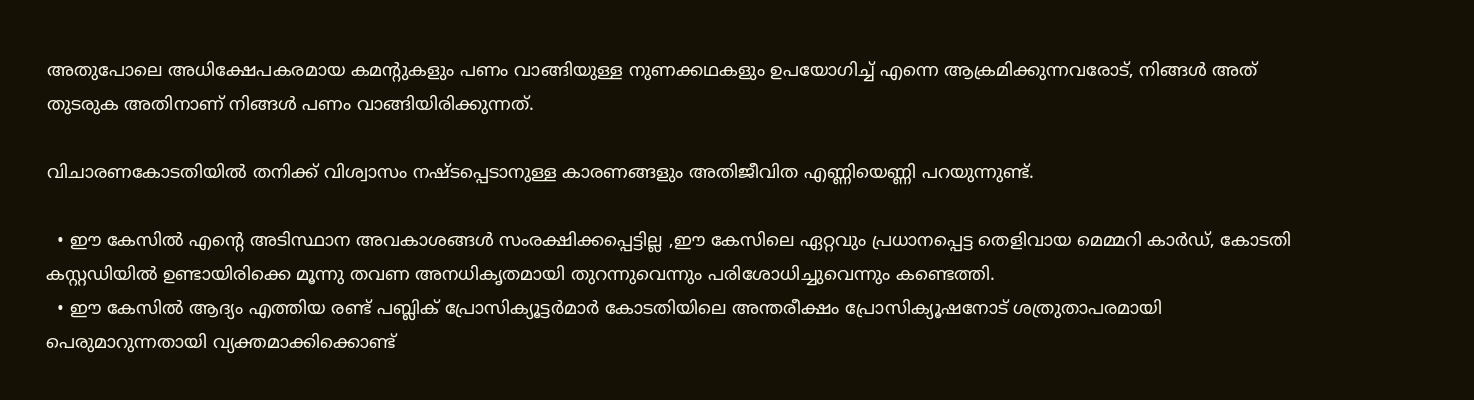അതുപോലെ അധിക്ഷേപകരമായ കമന്റുകളും പണം വാങ്ങിയുള്ള നുണക്കഥകളും ഉപയോഗിച്ച് എന്നെ ആക്രമിക്കുന്നവരോട്, നിങ്ങള്‍ അത് തുടരുക അതിനാണ് നിങ്ങള്‍ പണം വാങ്ങിയിരിക്കുന്നത്.

വിചാരണകോടതിയില്‍ തനിക്ക് വിശ്വാസം നഷ്ടപ്പെടാനുള്ള കാരണങ്ങളും അതിജീവിത എണ്ണിയെണ്ണി പറയുന്നുണ്ട്.

  • ഈ കേസില്‍ എന്റെ അടിസ്ഥാന അവകാശങ്ങള്‍ സംരക്ഷിക്കപ്പെട്ടില്ല ,ഈ കേസിലെ ഏറ്റവും പ്രധാനപ്പെട്ട തെളിവായ മെമ്മറി കാര്‍ഡ്, കോടതി കസ്റ്റഡിയില്‍ ഉണ്ടായിരിക്കെ മൂന്നു തവണ അനധികൃതമായി തുറന്നുവെന്നും പരിശോധിച്ചുവെന്നും കണ്ടെത്തി.
  • ഈ കേസില്‍ ആദ്യം എത്തിയ രണ്ട് പബ്ലിക് പ്രോസിക്യൂട്ടര്‍മാര്‍ കോടതിയിലെ അന്തരീക്ഷം പ്രോസിക്യൂഷനോട് ശത്രുതാപരമായി പെരുമാറുന്നതായി വ്യക്തമാക്കിക്കൊണ്ട്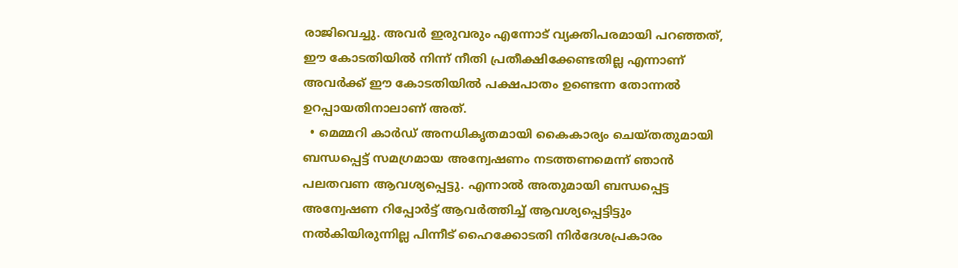രാജിവെച്ചു. അവര്‍ ഇരുവരും എന്നോട് വ്യക്തിപരമായി പറഞ്ഞത്, ഈ കോടതിയില്‍ നിന്ന് നീതി പ്രതീക്ഷിക്കേണ്ടതില്ല എന്നാണ് അവര്‍ക്ക് ഈ കോടതിയില്‍ പക്ഷപാതം ഉണ്ടെന്ന തോന്നല്‍ ഉറപ്പായതിനാലാണ് അത്.
  • മെമ്മറി കാര്‍ഡ് അനധികൃതമായി കൈകാര്യം ചെയ്തതുമായി ബന്ധപ്പെട്ട് സമഗ്രമായ അന്വേഷണം നടത്തണമെന്ന് ഞാന്‍ പലതവണ ആവശ്യപ്പെട്ടു. എന്നാല്‍ അതുമായി ബന്ധപ്പെട്ട അന്വേഷണ റിപ്പോര്‍ട്ട് ആവര്‍ത്തിച്ച് ആവശ്യപ്പെട്ടിട്ടും നല്‍കിയിരുന്നില്ല പിന്നീട് ഹൈക്കോടതി നിര്‍ദേശപ്രകാരം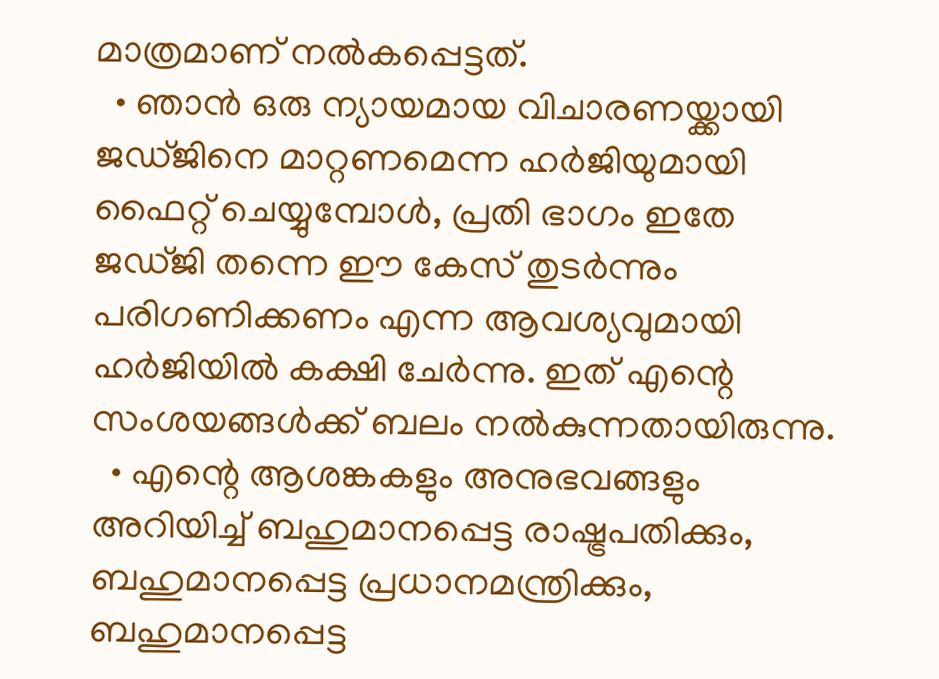മാത്രമാണ് നല്‍കപ്പെട്ടത്.
  • ഞാന്‍ ഒരു ന്യായമായ വിചാരണയ്ക്കായി ജഡ്ജിനെ മാറ്റണമെന്ന ഹര്‍ജിയുമായി ഫൈറ്റ് ചെയ്യുമ്പോള്‍, പ്രതി ഭാഗം ഇതേ ജഡ്ജി തന്നെ ഈ കേസ് തുടര്‍ന്നും പരിഗണിക്കണം എന്ന ആവശ്യവുമായി ഹര്‍ജിയില്‍ കക്ഷി ചേര്‍ന്നു. ഇത് എന്റെ സംശയങ്ങള്‍ക്ക് ബലം നല്‍കുന്നതായിരുന്നു.
  • എന്റെ ആശങ്കകളും അനുഭവങ്ങളും അറിയിച്ച് ബഹുമാനപ്പെട്ട രാഷ്ട്രപതിക്കും, ബഹുമാനപ്പെട്ട പ്രധാനമന്ത്രിക്കും, ബഹുമാനപ്പെട്ട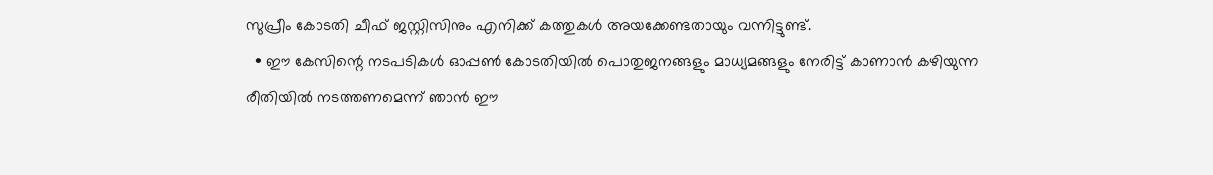സുപ്രീം കോടതി ചീഫ് ജസ്റ്റിസിനും എനിക്ക് കത്തുകള്‍ അയക്കേണ്ടതായും വന്നിട്ടുണ്ട്.
  • ഈ കേസിന്റെ നടപടികള്‍ ഓപ്പണ്‍ കോടതിയില്‍ പൊതുജനങ്ങളും മാധ്യമങ്ങളും നേരിട്ട് കാണാന്‍ കഴിയുന്ന രീതിയില്‍ നടത്തണമെന്ന് ഞാന്‍ ഈ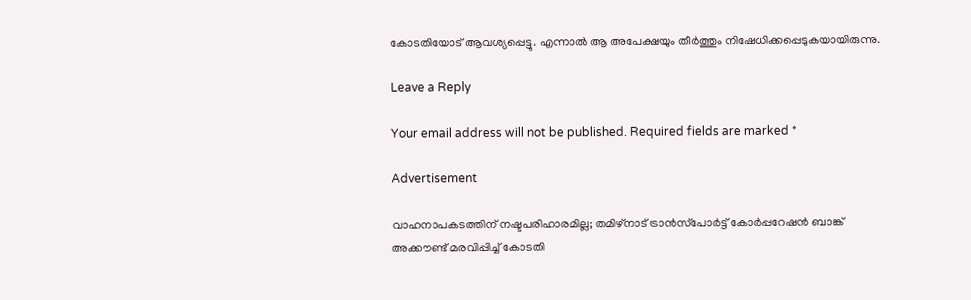കോടതിയോട് ആവശ്യപ്പെട്ടു. എന്നാല്‍ ആ അപേക്ഷയും തീര്‍ത്തും നിഷേധിക്കപ്പെടുകയായിരുന്നു.

Leave a Reply

Your email address will not be published. Required fields are marked *

Advertisement

വാഹനാപകടത്തിന് നഷ്ടപരിഹാരമില്ല; തമിഴ്‌നാട് ട്രാൻസ്‌പോർട്ട് കോർപ്പറേഷൻ ബാങ്ക് അക്കൗണ്ട് മരവിപ്പിച്ച് കോടതി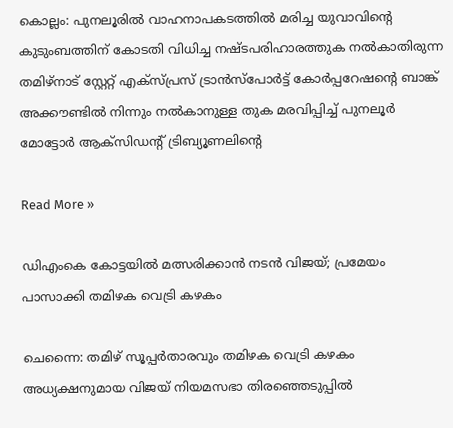കൊല്ലം: പുനലൂരിൽ വാഹനാപകടത്തിൽ മരിച്ച യുവാവിന്റെ കുടുംബത്തിന് കോടതി വിധിച്ച നഷ്ടപരിഹാരത്തുക നൽകാതിരുന്ന തമിഴ്‌നാട് സ്റ്റേറ്റ് എക്‌സ്പ്രസ് ട്രാൻസ്‌പോർട്ട് കോർപ്പറേഷന്റെ ബാങ്ക് അക്കൗണ്ടിൽ നിന്നും നൽകാനുള്ള തുക മരവിപ്പിച്ച് പുനലൂർ മോട്ടോർ ആക്‌സിഡന്റ് ട്രിബ്യൂണലിന്റെ

Read More »

ഡിഎംകെ കോട്ടയിൽ മത്സരിക്കാൻ നടൻ വിജയ്; പ്രമേയം പാസാക്കി തമിഴക വെട്രി കഴകം

ചെന്നൈ: തമിഴ് സൂപ്പർതാരവും തമിഴക വെട്രി കഴകം അധ്യക്ഷനുമായ വിജയ് നിയമസഭാ തിരഞ്ഞെടുപ്പിൽ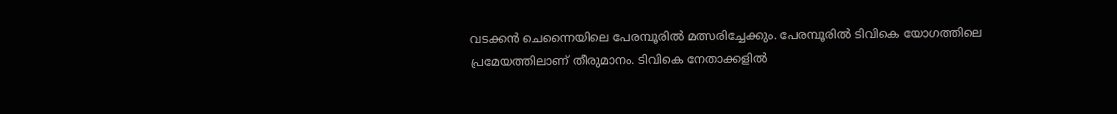വടക്കൻ ചെന്നൈയിലെ പേരമ്പൂരിൽ മത്സരിച്ചേക്കും. പേരമ്പൂരിൽ ടിവികെ യോഗത്തിലെ പ്രമേയത്തിലാണ് തീരുമാനം. ടിവികെ നേതാക്കളിൽ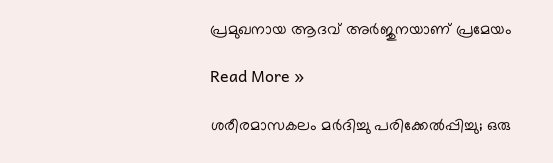പ്രമുഖനായ ആദവ് അർജുനയാണ് പ്രമേയം

Read More »

ശരീരമാസകലം മർദിച്ചു പരിക്കേൽപ്പിച്ചു; ഒരു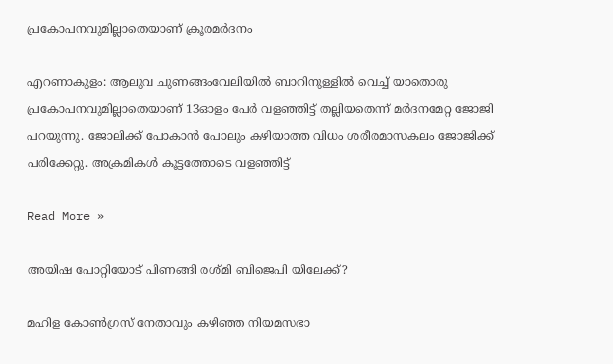പ്രകോപനവുമില്ലാതെയാണ് ക്രൂരമര്‍ദനം

എറണാകുളം: ആലുവ ചുണങ്ങംവേലിയിൽ ബാറിനുള്ളിൽ വെച്ച് യാതൊരു പ്രകോപനവുമില്ലാതെയാണ് 13ഓളം പേര്‍ വളഞ്ഞിട്ട് തല്ലിയതെന്ന് മര്‍ദനമേറ്റ ജോജി പറയുന്നു. ജോലിക്ക് പോകാൻ പോലും കഴിയാത്ത വിധം ശരീരമാസകലം ജോജിക്ക് പരിക്കേറ്റു. അക്രമികള്‍ കൂട്ടത്തോടെ വളഞ്ഞിട്ട്

Read More »

അയിഷ പോറ്റിയോട് പിണങ്ങി രശ്മി ബിജെപി യിലേക്ക്?

മഹിള കോൺഗ്രസ് നേതാവും കഴിഞ്ഞ നിയമസഭാ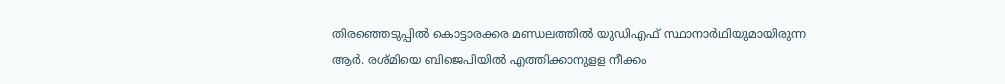തിരഞ്ഞെടുപ്പിൽ കൊട്ടാരക്കര മണ്ഡലത്തിൽ യുഡിഎഫ് സ്ഥാനാർഥിയുമായിരുന്ന ആർ. രശ്മിയെ ബിജെപിയിൽ എത്തിക്കാനുളള നീക്കം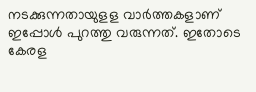നടക്കുന്നതായുളള വാർത്തകളാണ് ഇപ്പോൾ പുറത്തു വരുന്നത്. ഇതോടെ കേരള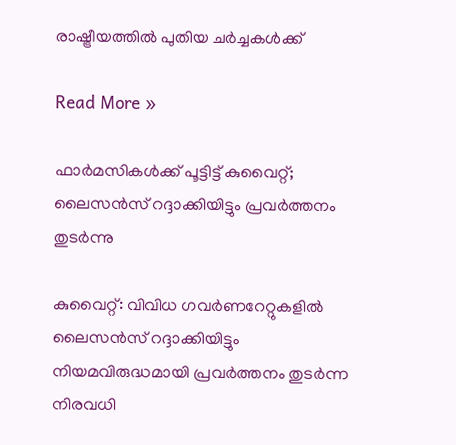രാഷ്ട്രീയത്തിൽ പുതിയ ചർച്ചകൾക്ക്

Read More »

ഫാർമസികൾക്ക് പൂട്ടിട്ട് കുവൈറ്റ്; ലൈസൻസ് റദ്ദാക്കിയിട്ടും പ്രവർത്തനം തുടർന്നു

കുവൈറ്റ്: വിവിധ ഗവർണറേറ്റുകളിൽ ലൈസൻസ് റദ്ദാക്കിയിട്ടും നിയമവിരുദ്ധമായി പ്രവർത്തനം തുടർന്ന നിരവധി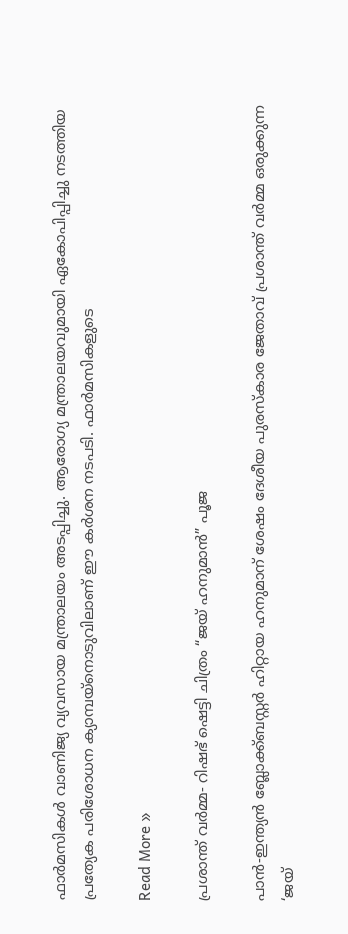ഫാർമസികൾ വാണിജ്യ വ്യവസായ മന്ത്രാലയം അടപ്പിച്ചു. ആരോഗ്യ മന്ത്രാലയവുമായി ഏകോപിപ്പിച്ചു നടത്തിയ പ്രത്യേക പരിശോധന ക്യാമ്പയ്‌നൊടുവിലാണ് ഈ കർശന നടപടി. ഫാർമസികളുടെ

Read More »

പ്രശാന്ത് വർമ്മ- റിഷഭ് ഷെട്ടി ചിത്രം “ജയ് ഹനുമാൻ” പൂജ

പാൻ-ഇന്ത്യൻ ബ്ലോക്ക്ബസ്റ്റർ ഹിറ്റായ ഹനുമാന് ശേഷം ദേശീയ പുരസ്കാര ജേതാവ് പ്രശാന്ത് വർമ്മ ഒരുക്കുന്ന ‘ജയ്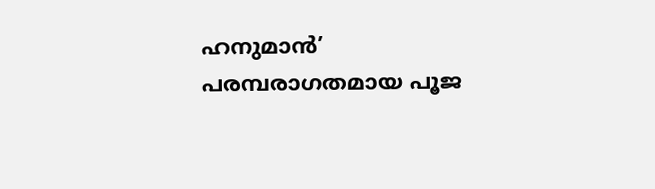ഹനുമാൻ’ പരമ്പരാഗതമായ പൂജ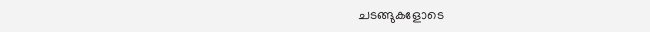ചടങ്ങുകളോടെ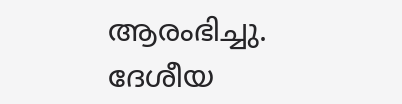ആരംഭിച്ചു. ദേശീയ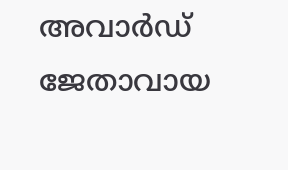അവാർഡ് ജേതാവായ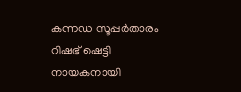കന്നഡ സൂപ്പർതാരം റിഷഭ് ഷെട്ടി നായകനായി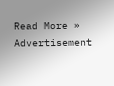Read More »
Advertisement